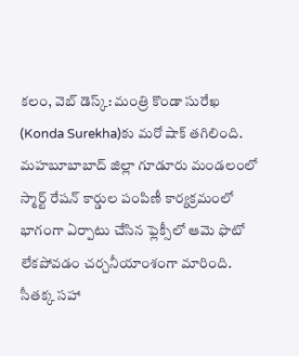కలం, వెబ్ డెస్క్: మంత్రి కొండా సురేఖ (Konda Surekha)కు మరో షాక్ తగిలింది. మహబూబాబాద్ జిల్లా గూడూరు మండలంలో స్మార్ట్ రేషన్ కార్డుల పంపిణీ కార్యక్రమంలో భాగంగా ఏర్పాటు చేసిన ఫ్లెక్సీలో ఆమె ఫొటో లేకపోవడం చర్చనీయాంశంగా మారింది. సీతక్క సహా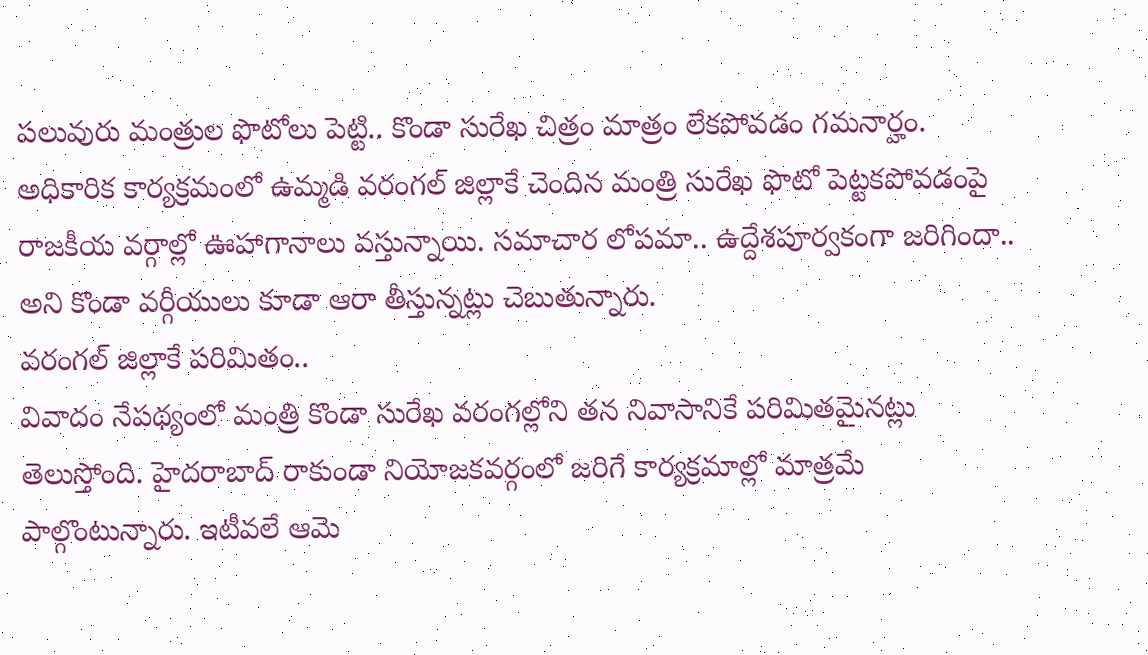పలువురు మంత్రుల ఫొటోలు పెట్టి.. కొండా సురేఖ చిత్రం మాత్రం లేకపోవడం గమనార్హం. అధికారిక కార్యక్రమంలో ఉమ్మడి వరంగల్ జిల్లాకే చెందిన మంత్రి సురేఖ ఫొటో పెట్టకపోవడంపై రాజకీయ వర్గాల్లో ఊహాగానాలు వస్తున్నాయి. సమాచార లోపమా.. ఉద్దేశపూర్వకంగా జరిగిందా.. అని కొండా వర్గీయులు కూడా ఆరా తీస్తున్నట్లు చెబుతున్నారు.
వరంగల్ జిల్లాకే పరిమితం..
వివాదం నేపథ్యంలో మంత్రి కొండా సురేఖ వరంగల్లోని తన నివాసానికే పరిమితమైనట్లు తెలుస్తోంది. హైదరాబాద్ రాకుండా నియోజకవర్గంలో జరిగే కార్యక్రమాల్లో మాత్రమే పాల్గొంటున్నారు. ఇటీవలే ఆమె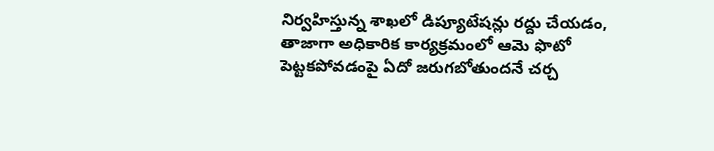నిర్వహిస్తున్న శాఖలో డిప్యూటేషన్లు రద్దు చేయడం, తాజాగా అధికారిక కార్యక్రమంలో ఆమె ఫొటో పెట్టకపోవడంపై ఏదో జరుగబోతుందనే చర్చ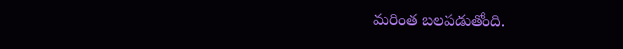మరింత బలపడుతోంది.